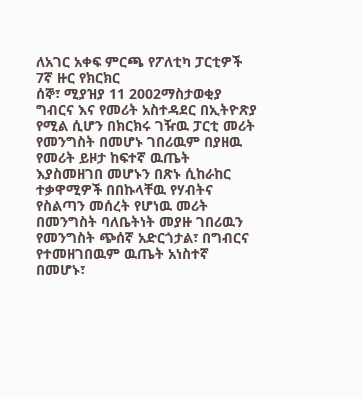ለአገር አቀፍ ምርጫ የፖለቲካ ፓርቲዎች 7ኛ ዙር የክርክር
ሰኞ፣ ሚያዝያ 11 2002ማስታወቂያ
ግብርና እና የመሪት አስተዳደር በኢትዮጽያ የሚል ሲሆን በክርክሩ ገዥዉ ፓርቲ መሪት የመንግስት በመሆኑ ገበሪዉም በያዘዉ የመሪት ይዞታ ከፍተኛ ዉጤት እያስመዘገበ መሆኑን በጽኑ ሲከራከር ተቃዋሚዎች በበኩላቸዉ የሃብትና የስልጣን መሰረት የሆነዉ መሪት በመንግስት ባለቤትነት መያዙ ገበሪዉን የመንግስት ጭሰኛ አድርጎታል፣ በግብርና የተመዘገበዉም ዉጤት አነስተኛ በመሆኑ፣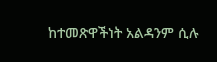ከተመጽዋችነት አልዳንም ሲሉ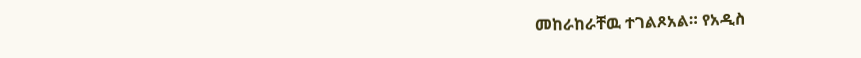መከራከራቸዉ ተገልጾአል። የአዲስ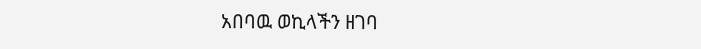አበባዉ ወኪላችን ዘገባ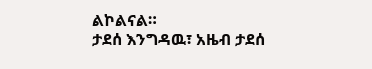ልኮልናል።
ታደሰ እንግዳዉ፣ አዜብ ታደሰ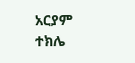አርያም ተክሌ